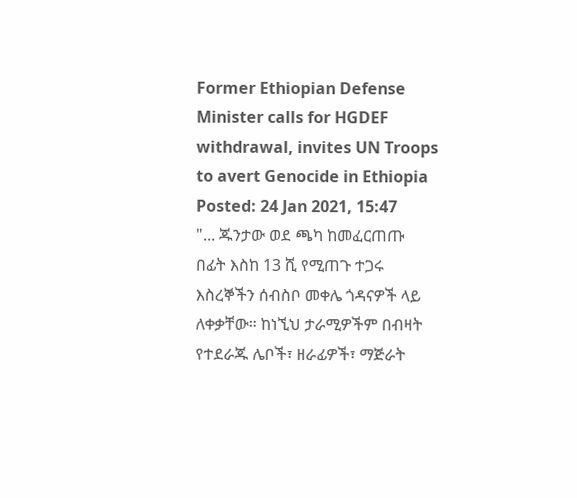Former Ethiopian Defense Minister calls for HGDEF withdrawal, invites UN Troops to avert Genocide in Ethiopia
Posted: 24 Jan 2021, 15:47
"... ጁንታው ወደ ጫካ ከመፈርጠጡ በፊት እስከ 13 ሺ የሚጠጉ ተጋሩ እስረኞችን ሰብስቦ መቀሌ ጎዳናዎች ላይ ለቀቃቸው። ከነኚህ ታራሚዎችም በብዛት የተደራጁ ሌቦች፣ ዘራፊዎች፣ ማጅራት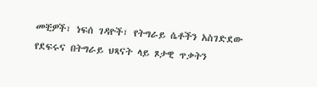መቺዎች፣ ነፍሰ ገዳዮች፣ የትግራይ ሴቶችን አስገድደው የደፍሩና በትግራይ ህጻናት ላይ ጾታዊ ጥቃትን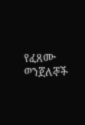የፈጸሙ ወንጀለኞች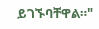ይገኙባቸዋል።"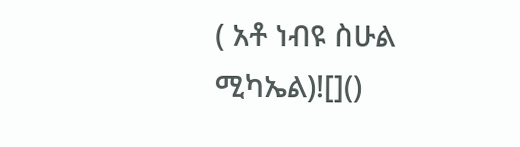( አቶ ነብዩ ስሁል ሚካኤል)![]()